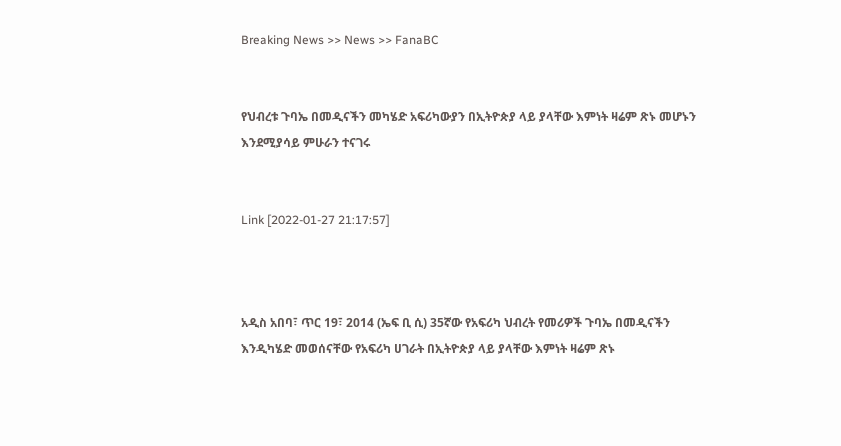Breaking News >> News >> FanaBC


የህብረቱ ጉባኤ በመዲናችን መካሄድ አፍሪካውያን በኢትዮጵያ ላይ ያላቸው እምነት ዛሬም ጽኑ መሆኑን እንደሚያሳይ ምሁራን ተናገሩ


Link [2022-01-27 21:17:57]



አዲስ አበባ፣ ጥር 19፣ 2014 (ኤፍ ቢ ሲ) 35ኛው የአፍሪካ ህብረት የመሪዎች ጉባኤ በመዲናችን እንዲካሄድ መወሰናቸው የአፍሪካ ሀገራት በኢትዮጵያ ላይ ያላቸው እምነት ዛሬም ጽኑ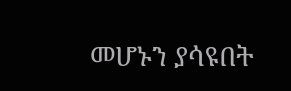መሆኑን ያሳዩበት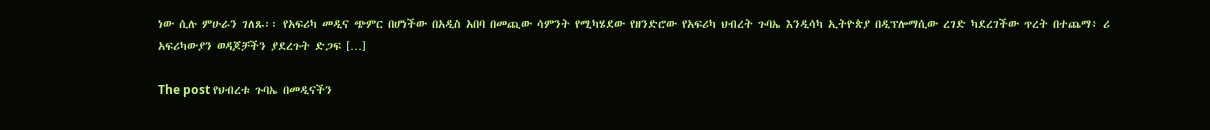ነው ሲሉ ምሁራን ገለጹ፡፡ የአፍሪካ መዲና ጭምር በሆነችው በአዲስ አበባ በመጪው ሳምንት የሚካሄደው የዘንድሮው የአፍሪካ ህብረት ጉባኤ እንዲሳካ ኢትዮጵያ በዲፕሎማሲው ረገድ ካደረገችው ጥረት በተጨማ፥ ሪ አፍሪካውያን ወዳጆቻችን ያደረጉት ድጋፍ […]

The post የህብረቱ ጉባኤ በመዲናችን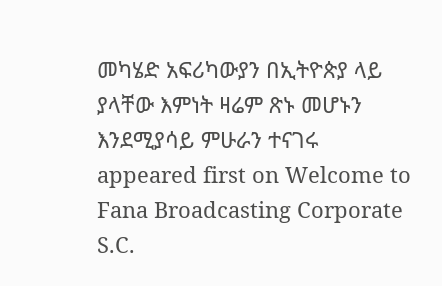መካሄድ አፍሪካውያን በኢትዮጵያ ላይ ያላቸው እምነት ዛሬም ጽኑ መሆኑን እንደሚያሳይ ምሁራን ተናገሩ appeared first on Welcome to Fana Broadcasting Corporate S.C.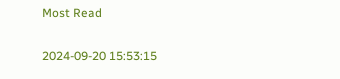Most Read

2024-09-20 15:53:15